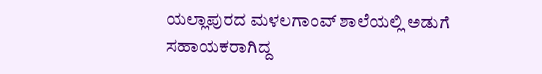ಯಲ್ಲಾಪುರದ ಮಳಲಗಾಂವ್ ಶಾಲೆಯಲ್ಲಿ ಅಡುಗೆ ಸಹಾಯಕರಾಗಿದ್ದ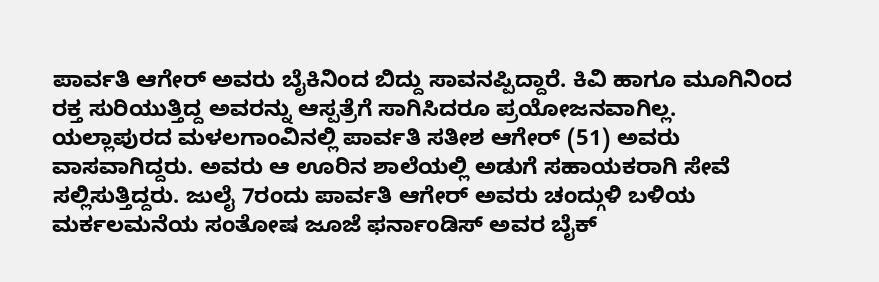ಪಾರ್ವತಿ ಆಗೇರ್ ಅವರು ಬೈಕಿನಿಂದ ಬಿದ್ದು ಸಾವನಪ್ಪಿದ್ದಾರೆ. ಕಿವಿ ಹಾಗೂ ಮೂಗಿನಿಂದ ರಕ್ತ ಸುರಿಯುತ್ತಿದ್ದ ಅವರನ್ನು ಆಸ್ಪತ್ರೆಗೆ ಸಾಗಿಸಿದರೂ ಪ್ರಯೋಜನವಾಗಿಲ್ಲ.
ಯಲ್ಲಾಪುರದ ಮಳಲಗಾಂವಿನಲ್ಲಿ ಪಾರ್ವತಿ ಸತೀಶ ಆಗೇರ್ (51) ಅವರು ವಾಸವಾಗಿದ್ದರು. ಅವರು ಆ ಊರಿನ ಶಾಲೆಯಲ್ಲಿ ಅಡುಗೆ ಸಹಾಯಕರಾಗಿ ಸೇವೆ ಸಲ್ಲಿಸುತ್ತಿದ್ದರು. ಜುಲೈ 7ರಂದು ಪಾರ್ವತಿ ಆಗೇರ್ ಅವರು ಚಂದ್ಗುಳಿ ಬಳಿಯ ಮರ್ಕಲಮನೆಯ ಸಂತೋಷ ಜೂಜೆ ಫರ್ನಾಂಡಿಸ್ ಅವರ ಬೈಕ್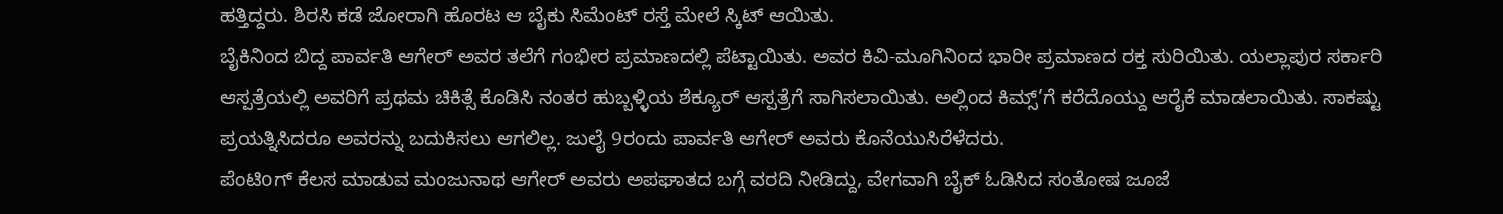ಹತ್ತಿದ್ದರು. ಶಿರಸಿ ಕಡೆ ಜೋರಾಗಿ ಹೊರಟ ಆ ಬೈಕು ಸಿಮೆಂಟ್ ರಸ್ತೆ ಮೇಲೆ ಸ್ಕಿಟ್ ಆಯಿತು.
ಬೈಕಿನಿಂದ ಬಿದ್ದ ಪಾರ್ವತಿ ಆಗೇರ್ ಅವರ ತಲೆಗೆ ಗಂಭೀರ ಪ್ರಮಾಣದಲ್ಲಿ ಪೆಟ್ಟಾಯಿತು. ಅವರ ಕಿವಿ-ಮೂಗಿನಿಂದ ಭಾರೀ ಪ್ರಮಾಣದ ರಕ್ತ ಸುರಿಯಿತು. ಯಲ್ಲಾಪುರ ಸರ್ಕಾರಿ ಆಸ್ಪತ್ರೆಯಲ್ಲಿ ಅವರಿಗೆ ಪ್ರಥಮ ಚಿಕಿತ್ಸೆ ಕೊಡಿಸಿ ನಂತರ ಹುಬ್ಬಳ್ಳಿಯ ಶೆಕ್ಯೂರ್ ಆಸ್ಪತ್ರೆಗೆ ಸಾಗಿಸಲಾಯಿತು. ಅಲ್ಲಿಂದ ಕಿಮ್ಸ್’ಗೆ ಕರೆದೊಯ್ದು ಆರೈಕೆ ಮಾಡಲಾಯಿತು. ಸಾಕಷ್ಟು ಪ್ರಯತ್ನಿಸಿದರೂ ಅವರನ್ನು ಬದುಕಿಸಲು ಆಗಲಿಲ್ಲ. ಜುಲೈ 9ರಂದು ಪಾರ್ವತಿ ಆಗೇರ್ ಅವರು ಕೊನೆಯುಸಿರೆಳೆದರು.
ಪೆಂಟಿoಗ್ ಕೆಲಸ ಮಾಡುವ ಮಂಜುನಾಥ ಆಗೇರ್ ಅವರು ಅಪಘಾತದ ಬಗ್ಗೆ ವರದಿ ನೀಡಿದ್ದು, ವೇಗವಾಗಿ ಬೈಕ್ ಓಡಿಸಿದ ಸಂತೋಷ ಜೂಜೆ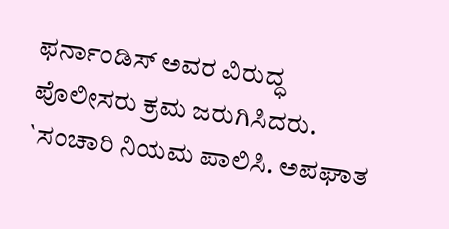ಫರ್ನಾಂಡಿಸ್ ಅವರ ವಿರುದ್ಧ ಪೊಲೀಸರು ಕ್ರಮ ಜರುಗಿಸಿದರು.
`ಸಂಚಾರಿ ನಿಯಮ ಪಾಲಿಸಿ. ಅಪಘಾತ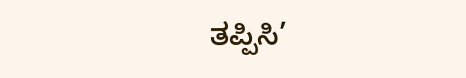ತಪ್ಪಿಸಿ’